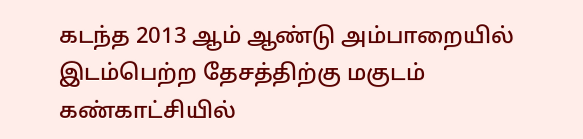கடந்த 2013 ஆம் ஆண்டு அம்பாறையில் இடம்பெற்ற தேசத்திற்கு மகுடம் கண்காட்சியில்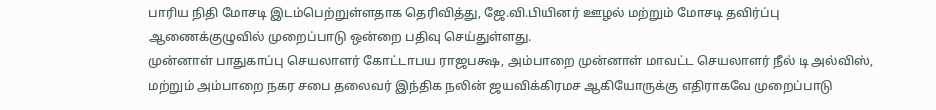பாரிய நிதி மோசடி இடம்பெற்றுள்ளதாக தெரிவித்து, ஜே.வி.பியினர் ஊழல் மற்றும் மோசடி தவிர்ப்பு ஆணைக்குழுவில் முறைப்பாடு ஒன்றை பதிவு செய்துள்ளது.
முன்னாள் பாதுகாப்பு செயலாளர் கோட்டாபய ராஜபக்ஷ, அம்பாறை முன்னாள் மாவட்ட செயலாளர் நீல் டி அல்விஸ், மற்றும் அம்பாறை நகர சபை தலைவர் இந்திக நலின் ஜயவிக்கிரமச ஆகியோருக்கு எதிராகவே முறைப்பாடு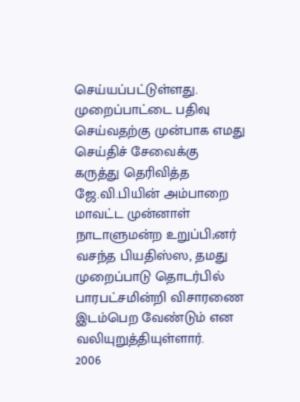செய்யப்பட்டுள்ளது.
முறைப்பாட்டை பதிவு செய்வதற்கு முன்பாக எமது செய்திச் சேவைக்கு கருத்து தெரிவித்த ஜே.வி.பியின் அம்பாறை மாவட்ட முன்னாள் நாடாளுமன்ற உறுப்பி;னர் வசந்த பியதிஸ்ஸ, தமது முறைப்பாடு தொடர்பில் பாரபட்சமின்றி விசாரணை இடம்பெற வேண்டும் என வலியுறுத்தியுள்ளார்.
2006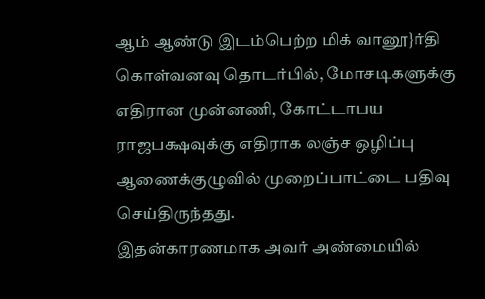ஆம் ஆண்டு இடம்பெற்ற மிக் வானூ}ர்தி கொள்வனவு தொடர்பில், மோசடிகளுக்கு எதிரான முன்னணி, கோட்டாபய ராஜபக்ஷவுக்கு எதிராக லஞ்ச ஒழிப்பு ஆணைக்குழுவில் முறைப்பாட்டை பதிவு செய்திருந்தது.
இதன்காரணமாக அவர் அண்மையில்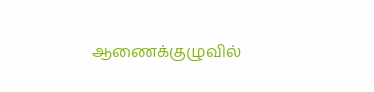ஆணைக்குழுவில்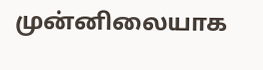முன்னிலையாக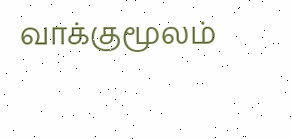வாக்குமூலம்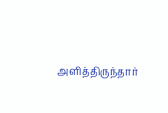அளித்திருந்தார்